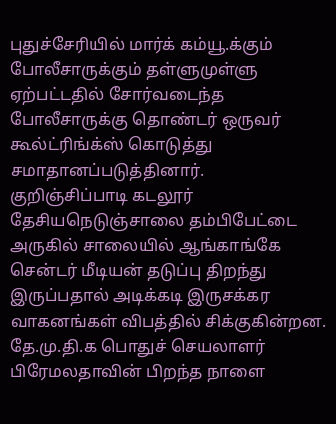புதுச்சேரியில் மார்க் கம்யூ.க்கும் போலீசாருக்கும் தள்ளுமுள்ளு ஏற்பட்டதில் சோர்வடைந்த போலீசாருக்கு தொண்டர் ஒருவர் கூல்ட்ரிங்க்ஸ் கொடுத்து சமாதானப்படுத்தினார்.
குறிஞ்சிப்பாடி கடலூர் தேசியநெடுஞ்சாலை தம்பிபேட்டை அருகில் சாலையில் ஆங்காங்கே சென்டர் மீடியன் தடுப்பு திறந்து இருப்பதால் அடிக்கடி இருசக்கர வாகனங்கள் விபத்தில் சிக்குகின்றன.
தே.மு.தி.க பொதுச் செயலாளர் பிரேமலதாவின் பிறந்த நாளை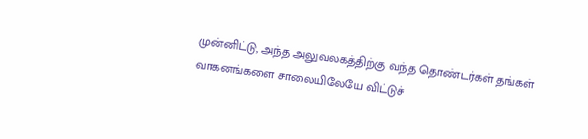முன்னிட்டு, அந்த அலுவலகத்திற்கு வந்த தொண்டர்கள் தங்கள் வாகனங்களை சாலையிலேயே விட்டுச்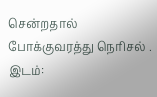சென்றதால் போக்குவரத்து நெரிசல் . இடம்: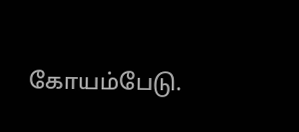கோயம்பேடு.